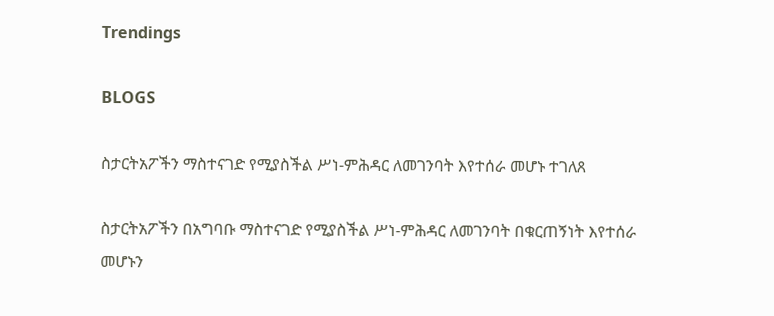Trendings

BLOGS

ስታርትአፖችን ማስተናገድ የሚያስችል ሥነ-ምሕዳር ለመገንባት እየተሰራ መሆኑ ተገለጸ

ስታርትአፖችን በአግባቡ ማስተናገድ የሚያስችል ሥነ-ምሕዳር ለመገንባት በቁርጠኝነት እየተሰራ መሆኑን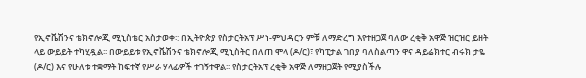የኢኖቬሽንና ቴክኖሎጂ ሚኒስቴር አስታወቀ፡: በኢትዮጵያ የስታርትአፕ ሥነ-ምህዳርን ምቹ ለማድረግ እየተዘጋጀ ባለው ረቂቅ አዋጅ ዝርዝር ይዘት ላይ ውይይት ተካሂዷል፡፡ በውይይቱ የኢኖቬሽንና ቴክኖሎጂ ሚኒስትር በለጠ ሞላ (ዶ/ር)፣ የካፒታል ገበያ ባለስልጣን ዋና ዳይሬክተር ብሩክ ታዬ (ዶ/ር) እና የሁለቱ ተቋማት ከፍተኛ የሥራ ሃላፊዎች ተገኝተዋል፡፡ የስታርትአፕ ረቂቅ አዋጅ ለማዘጋጀት የሚያስችሉ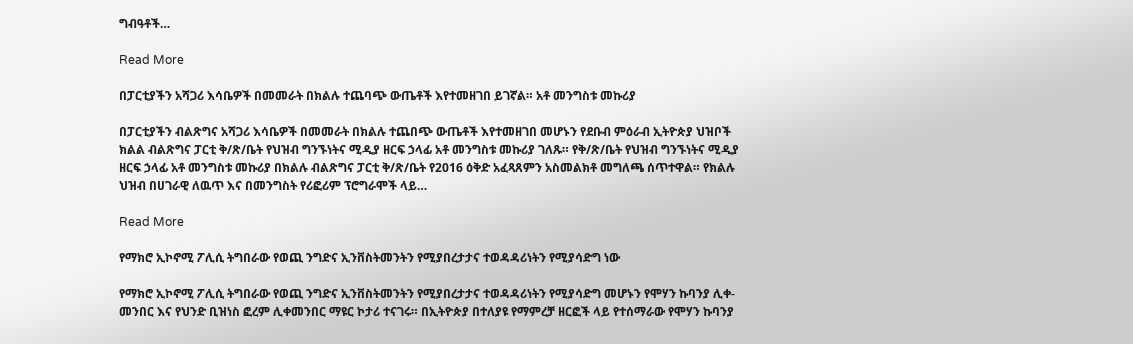ግብዓቶች…

Read More

በፓርቲያችን አሻጋሪ እሳቤዎች በመመራት በክልሉ ተጨባጭ ውጤቶች እየተመዘገበ ይገኛል። አቶ መንግስቱ መኩሪያ

በፓርቲያችን ብልጽግና አሻጋሪ እሳቤዎች በመመራት በክልሉ ተጨበጭ ውጤቶች እየተመዘገበ መሆኑን የደቡብ ምዕራብ ኢትዮጵያ ህዝቦች ክልል ብልጽግና ፓርቲ ቅ/ጽ/ቤት የህዝብ ግንኙነትና ሚዲያ ዘርፍ ኃላፊ አቶ መንግስቱ መኩሪያ ገለጹ። የቅ/ጽ/ቤት የህዝብ ግንኙነትና ሚዲያ ዘርፍ ኃላፊ አቶ መንግስቱ መኩሪያ በክልሉ ብልጽግና ፓርቲ ቅ/ጽ/ቤት የ2016 ዕቅድ አፈጻጸምን አስመልክቶ መግለጫ ሰጥተዋል። የክልሉ ህዝብ በሀገራዊ ለዉጥ እና በመንግስት የሪፎሪም ፕሮግራሞች ላይ…

Read More

የማክሮ ኢኮኖሚ ፖሊሲ ትግበራው የወጪ ንግድና ኢንቨስትመንትን የሚያበረታታና ተወዳዳሪነትን የሚያሳድግ ነው

የማክሮ ኢኮኖሚ ፖሊሲ ትግበራው የወጪ ንግድና ኢንቨስትመንትን የሚያበረታታና ተወዳዳሪነትን የሚያሳድግ መሆኑን የሞሃን ኩባንያ ሊቀ-መንበር እና የህንድ ቢዝነስ ፎረም ሊቀመንበር ማዩር ኮታሪ ተናገሩ። በኢትዮጵያ በተለያዩ የማምረቻ ዘርፎች ላይ የተሰማራው የሞሃን ኩባንያ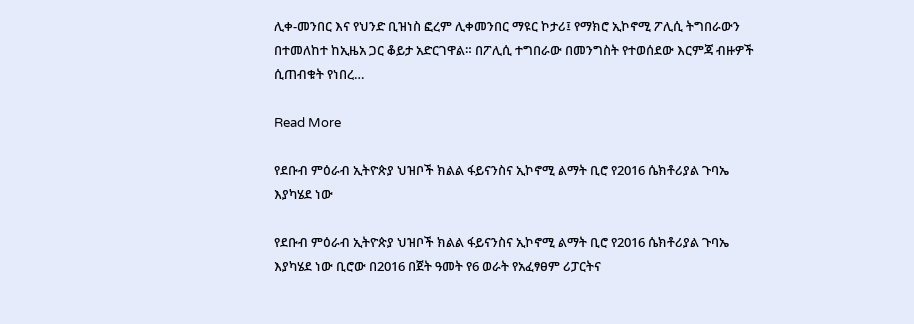ሊቀ-መንበር እና የህንድ ቢዝነስ ፎረም ሊቀመንበር ማዩር ኮታሪ፤ የማክሮ ኢኮኖሚ ፖሊሲ ትግበራውን በተመለከተ ከኢዜአ ጋር ቆይታ አድርገዋል። በፖሊሲ ተግበራው በመንግስት የተወሰደው እርምጃ ብዙዎች ሲጠብቁት የነበረ…

Read More

የደቡብ ምዕራብ ኢትዮጵያ ህዝቦች ክልል ፋይናንስና ኢኮኖሚ ልማት ቢሮ የ2016 ሴክቶሪያል ጉባኤ እያካሄደ ነው

የደቡብ ምዕራብ ኢትዮጵያ ህዝቦች ክልል ፋይናንስና ኢኮኖሚ ልማት ቢሮ የ2016 ሴክቶሪያል ጉባኤ እያካሄደ ነው ቢሮው በ2016 በጀት ዓመት የ6 ወራት የአፈፃፀም ሪፓርትና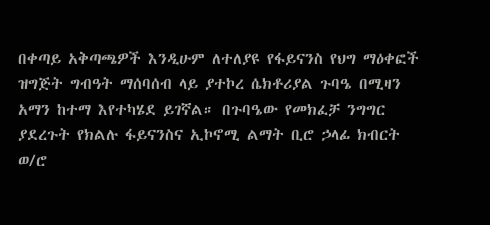በቀጣይ አቅጣጫዎች እንዲሁም ለተለያዩ የፋይናንስ የህግ ማዕቀፎች ዝግጅት ግብዓት ማሰባሰብ ላይ ያተኮረ ሴክቶሪያል ጉባዔ በሚዛን አማን ከተማ እየተካሄደ ይገኛል። በጉባዔው የመክፈቻ ንግግር ያደረጉት የክልሉ ፋይናንስና ኢኮኖሚ ልማት ቢሮ ኃላፊ ክብርት ወ/ሮ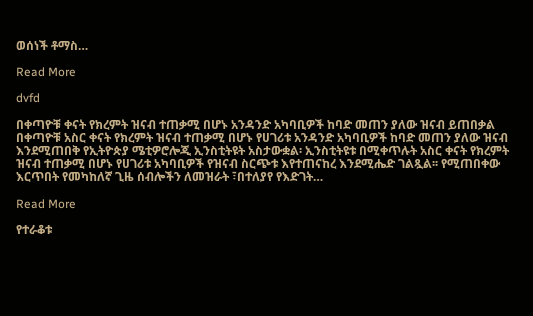ወሰነች ቶማስ…

Read More

dvfd

በቀጣዮቹ ቀናት የክረምት ዝናብ ተጠቃሚ በሆኑ አንዳንድ አካባቢዎች ከባድ መጠን ያለው ዝናብ ይጠበቃል በቀጣዮቹ አስር ቀናት የክረምት ዝናብ ተጠቃሚ በሆኑ የሀገሪቱ አንዳንድ አካባቢዎች ከባድ መጠን ያለው ዝናብ እንደሚጠበቅ የኢትዮጵያ ሜቲዎሮሎጂ ኢንስቲትዩት አስታውቋል፡ ኢንስቲትዩቱ በሚቀጥሉት አስር ቀናት የክረምት ዝናብ ተጠቃሚ በሆኑ የሀገሪቱ አካባቢዎች የዝናብ ስርጭቱ እየተጠናከረ እንደሚሔድ ገልጿል፡፡ የሚጠበቀው እርጥበት የመካከለኛ ጊዜ ሰብሎችን ለመዝራት ፣በተለያየ የእድገት…

Read More

የተራቆቱ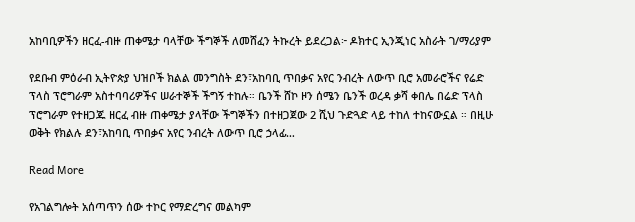አከባቢዎችን ዘርፈ-ብዙ ጠቀሜታ ባላቸው ችግኞች ለመሸፈን ትኩረት ይደረጋል፦ ዶክተር ኢንጂነር አስራት ገ/ማሪያም

የደቡብ ምዕራብ ኢትዮጵያ ህዝቦች ክልል መንግስት ደን፣አከባቢ ጥበቃና አየር ንብረት ለውጥ ቢሮ አመራሮችና የሬድ ፕላስ ፕሮግራም አስተባባሪዎችና ሠራተኞች ችግኝ ተከሉ። ቤንች ሸኮ ዞን ሰሜን ቤንች ወረዳ ቃሻ ቀበሌ በሬድ ፕላስ ፕሮግራም የተዘጋጁ ዘርፈ ብዙ ጠቀሜታ ያላቸው ችግኞችን በተዘጋጀው 2 ሺህ ጉድጓድ ላይ ተከለ ተከናውኗል ። በዚሁ ወቅት የክልሉ ደን፣አከባቢ ጥበቃና አየር ንብረት ለውጥ ቢሮ ኃላፊ…

Read More

የአገልግሎት አሰጣጥን ሰው ተኮር የማድረግና መልካም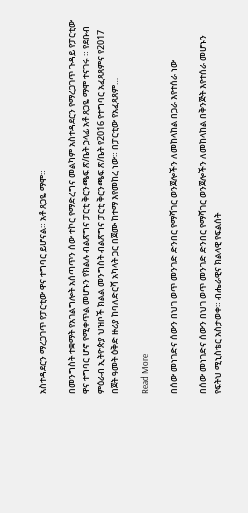አስተዳደርን ማረጋገጥ የፓርቲው ዋና ተግባር ይሆናል። አቶ ጸጋዬ ማሞ።

በመንግስት ተቋማት የአገልግሎት አሰጣጥን ሰው ተኮር የማድረግና መልካም አስተዳደርን የማረጋገጥ ጉዳይ የፓርቲው ዋና ተግባር ሆኖ የሚቀጥል መሆኑን የክልሉ ብልጽግና ፓርቲ ቅርንጫፍ ጽ/ቤት ኃላፊ አቶ ጸጋዬ ማሞ ተናገሩ ። የደቡብ ምዕራብ ኢትዮጵያ ህዝቦች ክልል መንግስት ብልጽግና ፓርቲ ቅርንጫፍ ጽ/ቤት የ2016 የተግባር አፈጻጸምና የ2017 በጀት ዓመት ዕቅድ ዙሪያ ከባለድርሻ አካላት ጋር በጀሙ ከተማ እየመከረ ነው። በፓርቲው የአፈጻጸም…

Read More

በሰው መነገድና ሰውን በህገ ወጥ መንገድ ድንበር የማሻገር ወንጀሎችን ለመከላከል በጋራ እየተሰራ ነው

በሰው መነገድና ሰውን በህገ ወጥ መንገድ ድንበር የማሻገር ወንጀሎችን ለመከላከል በቅንጅት እየተሰራ መሆኑን የፍትህ ሚኒስቴር አስታወቀ። ብሔራዊና ክልላዊ የፍልሰት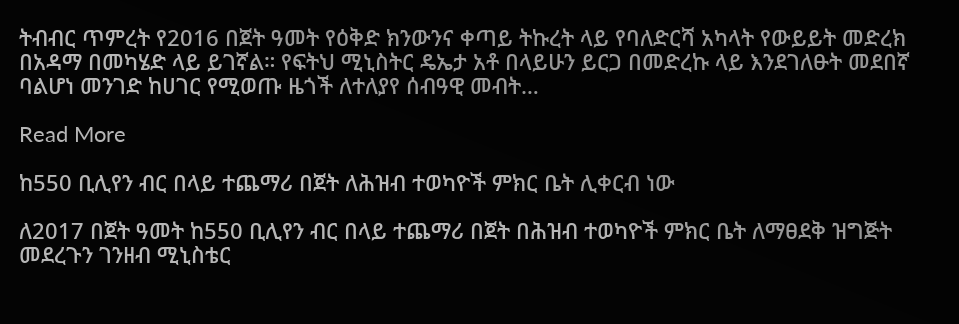ትብብር ጥምረት የ2016 በጀት ዓመት የዕቅድ ክንውንና ቀጣይ ትኩረት ላይ የባለድርሻ አካላት የውይይት መድረክ በአዳማ በመካሄድ ላይ ይገኛል። የፍትህ ሚኒስትር ዴኤታ አቶ በላይሁን ይርጋ በመድረኩ ላይ እንደገለፁት መደበኛ ባልሆነ መንገድ ከሀገር የሚወጡ ዜጎች ለተለያየ ሰብዓዊ መብት…

Read More

ከ550 ቢሊየን ብር በላይ ተጨማሪ በጀት ለሕዝብ ተወካዮች ምክር ቤት ሊቀርብ ነው

ለ2017 በጀት ዓመት ከ550 ቢሊየን ብር በላይ ተጨማሪ በጀት በሕዝብ ተወካዮች ምክር ቤት ለማፀደቅ ዝግጅት መደረጉን ገንዘብ ሚኒስቴር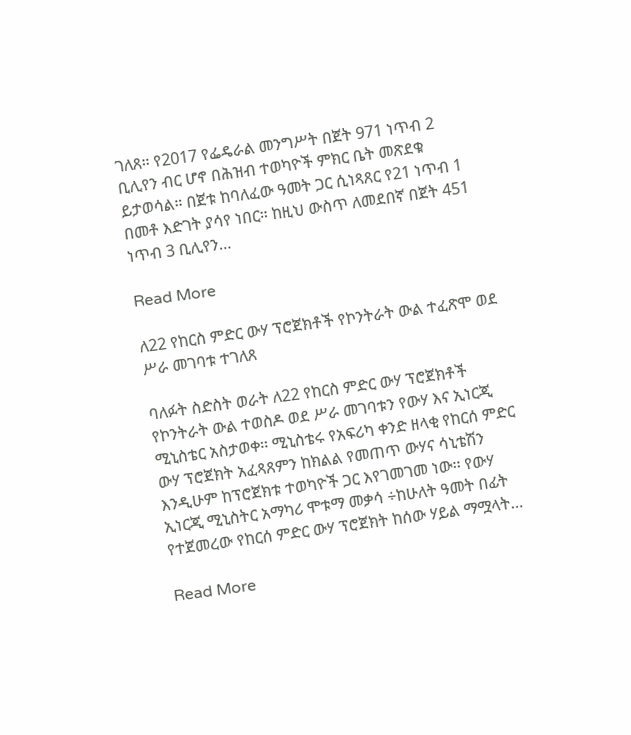ገለጸ። የ2017 የፌዴራል መንግሥት በጀት 971 ነጥብ 2 ቢሊየን ብር ሆኖ በሕዝብ ተወካዮች ምክር ቤት መጽደቁ ይታወሳል። በጀቱ ከባለፈው ዓመት ጋር ሲነጻጸር የ21 ነጥብ 1 በመቶ እድገት ያሳየ ነበር። ከዚህ ውስጥ ለመደበኛ በጀት 451 ነጥብ 3 ቢሊየን…

Read More

ለ22 የከርስ ምድር ውሃ ፕሮጀክቶች የኮንትራት ውል ተፈጽሞ ወደ ሥራ መገባቱ ተገለጸ

ባለፉት ስድስት ወራት ለ22 የከርስ ምድር ውሃ ፕሮጀክቶች የኮንትራት ውል ተወስዶ ወደ ሥራ መገባቱን የውሃ እና ኢነርጂ ሚኒስቴር አስታወቀ፡፡ ሚኒስቴሩ የአፍሪካ ቀንድ ዘላቂ የከርሰ ምድር ውሃ ፕሮጀክት አፈጻጸምን ከክልል የመጠጥ ውሃና ሳኒቴሽን እንዲሁም ከፕሮጀክቱ ተወካዮች ጋር እየገመገመ ነው፡፡ የውሃ ኢነርጂ ሚኒስትር አማካሪ ሞቱማ መቃሳ ÷ከሁለት ዓመት በፊት የተጀመረው የከርሰ ምድር ውሃ ፕሮጀክት ከሰው ሃይል ማሟላት…

Read More